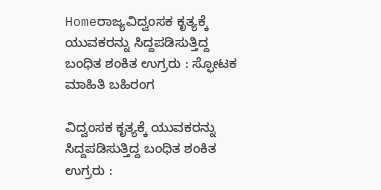Homeರಾಜ್ಯವಿದ್ವಂಸಕ ಕೃತ್ಯಕ್ಕೆ ಯುವಕರನ್ನು ಸಿದ್ದಪಡಿಸುತ್ತಿದ್ದ ಬಂಧಿತ ಶಂಕಿತ ಉಗ್ರರು : ಸ್ಫೋಟಕ ಮಾಹಿತಿ ಬಹಿರಂಗ

ವಿದ್ವಂಸಕ ಕೃತ್ಯಕ್ಕೆ ಯುವಕರನ್ನು ಸಿದ್ದಪಡಿಸುತ್ತಿದ್ದ ಬಂಧಿತ ಶಂಕಿತ ಉಗ್ರರು :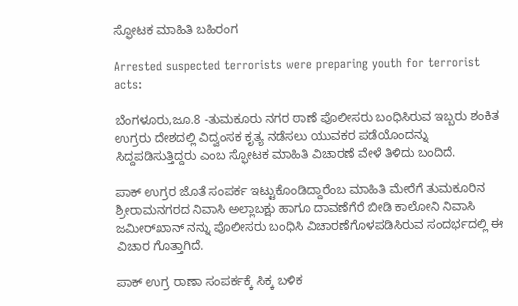ಸ್ಫೋಟಕ ಮಾಹಿತಿ ಬಹಿರಂಗ

Arrested suspected terrorists were preparing youth for terrorist acts:

ಬೆಂಗಳೂರು,ಜೂ.8 -ತುಮಕೂರು ನಗರ ಠಾಣೆ ಪೊಲೀಸರು ಬಂಧಿಸಿರುವ ಇಬ್ಬರು ಶಂಕಿತ ಉಗ್ರರು ದೇಶದಲ್ಲಿ ವಿದ್ವಂಸಕ ಕೃತ್ಯ ನಡೆಸಲು ಯುವಕರ ಪಡೆಯೊಂದನ್ನು ಸಿದ್ದಪಡಿಸುತ್ತಿದ್ದರು ಎಂಬ ಸ್ಫೋಟಕ ಮಾಹಿತಿ ವಿಚಾರಣೆ ವೇಳೆ ತಿಳಿದು ಬಂದಿದೆ.

ಪಾಕ್‌ ಉಗ್ರರ ಜೊತೆ ಸಂಪರ್ಕ ಇಟ್ಟುಕೊಂಡಿದ್ದಾರೆಂಬ ಮಾಹಿತಿ ಮೇರೆಗೆ ತುಮಕೂರಿನ ಶ್ರೀರಾಮನಗರದ ನಿವಾಸಿ ಅಲ್ಲಾಬಕ್ಷು ಹಾಗೂ ದಾವಣೆಗೆರೆ ಬೀಡಿ ಕಾಲೋನಿ ನಿವಾಸಿ ಜಮೀರ್‌ಖಾನ್‌ ನನ್ನು ಪೊಲೀಸರು ಬಂಧಿಸಿ ವಿಚಾರಣೆಗೊಳಪಡಿಸಿರುವ ಸಂದರ್ಭದಲ್ಲಿ ಈ ವಿಚಾರ ಗೊತ್ತಾಗಿದೆ.

ಪಾಕ್‌ ಉಗ್ರ ರಾಣಾ ಸಂಪರ್ಕಕ್ಕೆ ಸಿಕ್ಕ ಬಳಿಕ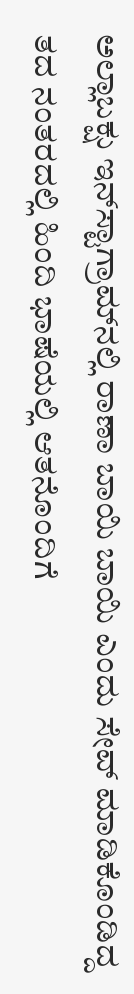ಅಲ್ಲಾಬಕ್ಷು ಇನ್‌ಸ್ಟಾಗ್ರಾಮ್‌ನಲ್ಲಿ ರಾಣಾ ಬಾಯಿ ಬಾಯಿ ಎಂದು ಸೇವ್‌ ಮಾಡಿಕೊಂಡಿದ್ದ ತದ ನಂತರದಲ್ಲಿ ಹಿಂದಿ ಭಾಷೆಯಲ್ಲಿ ಆತನೊಂದಿಗೆ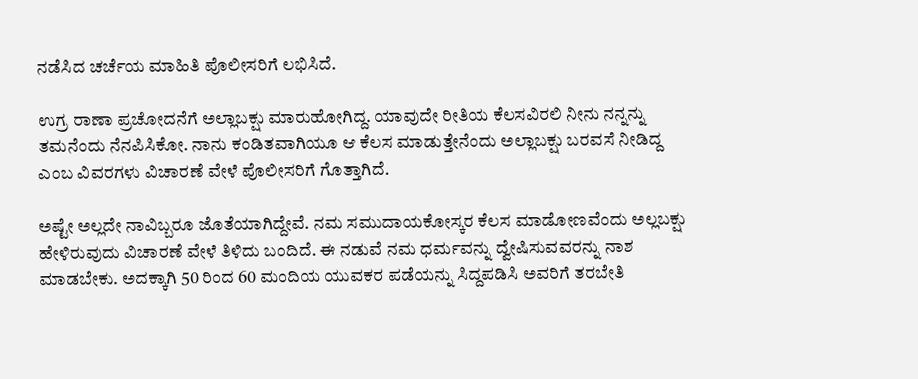ನಡೆಸಿದ ಚರ್ಚೆಯ ಮಾಹಿತಿ ಪೊಲೀಸರಿಗೆ ಲಭಿಸಿದೆ.

ಉಗ್ರ ರಾಣಾ ಪ್ರಚೋದನೆಗೆ ಅಲ್ಲಾಬಕ್ಷು ಮಾರುಹೋಗಿದ್ದ. ಯಾವುದೇ ರೀತಿಯ ಕೆಲಸವಿರಲಿ ನೀನು ನನ್ನನ್ನು ತಮನೆಂದು ನೆನಪಿಸಿಕೋ. ನಾನು ಕಂಡಿತವಾಗಿಯೂ ಆ ಕೆಲಸ ಮಾಡುತ್ತೇನೆಂದು ಅಲ್ಲಾಬಕ್ಷು ಬರವಸೆ ನೀಡಿದ್ದ ಎಂಬ ವಿವರಗಳು ವಿಚಾರಣೆ ವೇಳೆ ಪೊಲೀಸರಿಗೆ ಗೊತ್ತಾಗಿದೆ.

ಅಷ್ಟೇ ಅಲ್ಲದೇ ನಾವಿಬ್ಬರೂ ಜೊತೆಯಾಗಿದ್ದೇವೆ. ನಮ ಸಮುದಾಯಕೋಸ್ಕರ ಕೆಲಸ ಮಾಡೋಣವೆಂದು ಅಲ್ಲಬಕ್ಷು ಹೇಳಿರುವುದು ವಿಚಾರಣೆ ವೇಳೆ ತಿಳಿದು ಬಂದಿದೆ. ಈ ನಡುವೆ ನಮ ಧರ್ಮವನ್ನು ದ್ವೇಷಿಸುವವರನ್ನು ನಾಶ ಮಾಡಬೇಕು. ಅದಕ್ಕಾಗಿ 50 ರಿಂದ 60 ಮಂದಿಯ ಯುವಕರ ಪಡೆಯನ್ನು ಸಿದ್ದಪಡಿಸಿ ಅವರಿಗೆ ತರಬೇತಿ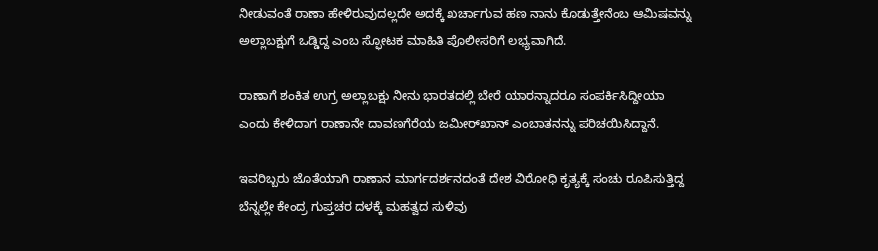ನೀಡುವಂತೆ ರಾಣಾ ಹೇಳಿರುವುದಲ್ಲದೇ ಅದಕ್ಕೆ ಖರ್ಚಾಗುವ ಹಣ ನಾನು ಕೊಡುತ್ತೇನೆಂಬ ಆಮಿಷವನ್ನು ಅಲ್ಲಾಬಕ್ಷುಗೆ ಒಡ್ಡಿದ್ದ ಎಂಬ ಸ್ಫೋಟಕ ಮಾಹಿತಿ ಪೊಲೀಸರಿಗೆ ಲಭ್ಯವಾಗಿದೆ.

ರಾಣಾಗೆ ಶಂಕಿತ ಉಗ್ರ ಅಲ್ಲಾಬಕ್ಷು ನೀನು ಭಾರತದಲ್ಲಿ ಬೇರೆ ಯಾರನ್ನಾದರೂ ಸಂಪರ್ಕಿಸಿದ್ದೀಯಾ ಎಂದು ಕೇಳಿದಾಗ ರಾಣಾನೇ ದಾವಣಗೆರೆಯ ಜಮೀರ್‌ಖಾನ್‌ ಎಂಬಾತನನ್ನು ಪರಿಚಯಿಸಿದ್ದಾನೆ.

ಇವರಿಬ್ಬರು ಜೊತೆಯಾಗಿ ರಾಣಾನ ಮಾರ್ಗದರ್ಶನದಂತೆ ದೇಶ ವಿರೋಧಿ ಕೃತ್ಯಕ್ಕೆ ಸಂಚು ರೂಪಿಸುತ್ತಿದ್ದ ಬೆನ್ನಲ್ಲೇ ಕೇಂದ್ರ ಗುಪ್ತಚರ ದಳಕ್ಕೆ ಮಹತ್ವದ ಸುಳಿವು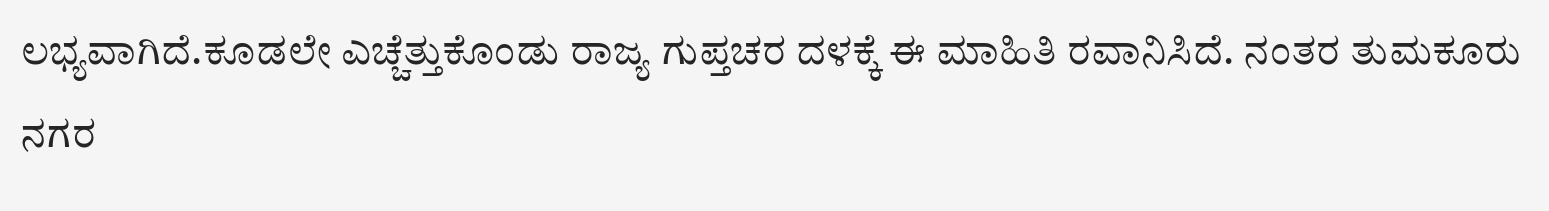ಲಭ್ಯವಾಗಿದೆ.ಕೂಡಲೇ ಎಚ್ಚೆತ್ತುಕೊಂಡು ರಾಜ್ಯ ಗುಪ್ತಚರ ದಳಕ್ಕೆ ಈ ಮಾಹಿತಿ ರವಾನಿಸಿದೆ. ನಂತರ ತುಮಕೂರು ನಗರ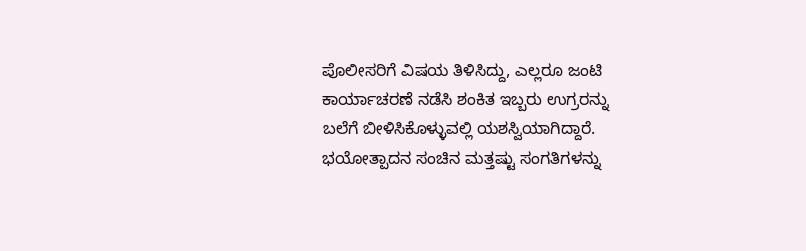ಪೊಲೀಸರಿಗೆ ವಿಷಯ ತಿಳಿಸಿದ್ದು, ಎಲ್ಲರೂ ಜಂಟಿ ಕಾರ್ಯಾಚರಣೆ ನಡೆಸಿ ಶಂಕಿತ ಇಬ್ಬರು ಉಗ್ರರನ್ನು ಬಲೆಗೆ ಬೀಳಿಸಿಕೊಳ್ಳುವಲ್ಲಿ ಯಶಸ್ವಿಯಾಗಿದ್ದಾರೆ. ಭಯೋತ್ಪಾದನ ಸಂಚಿನ ಮತ್ತಷ್ಟು ಸಂಗತಿಗಳನ್ನು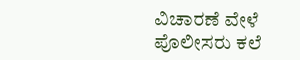ವಿಚಾರಣೆ ವೇಳೆ ಪೊಲೀಸರು ಕಲೆ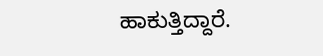ಹಾಕುತ್ತಿದ್ದಾರೆ.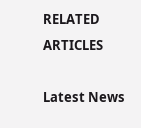RELATED ARTICLES

Latest News